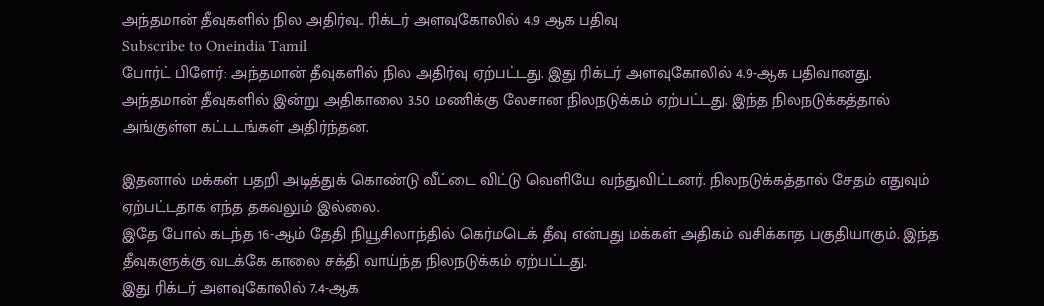அந்தமான் தீவுகளில் நில அதிர்வு.. ரிக்டர் அளவுகோலில் 4.9 ஆக பதிவு
Subscribe to Oneindia Tamil
போர்ட் பிளேர்: அந்தமான் தீவுகளில் நில அதிர்வு ஏற்பட்டது. இது ரிக்டர் அளவுகோலில் 4.9-ஆக பதிவானது.
அந்தமான் தீவுகளில் இன்று அதிகாலை 3.50 மணிக்கு லேசான நிலநடுக்கம் ஏற்பட்டது. இந்த நிலநடுக்கத்தால் அங்குள்ள கட்டடங்கள் அதிர்ந்தன.

இதனால் மக்கள் பதறி அடித்துக் கொண்டு வீட்டை விட்டு வெளியே வந்துவிட்டனர். நிலநடுக்கத்தால் சேதம் எதுவும் ஏற்பட்டதாக எந்த தகவலும் இல்லை.
இதே போல் கடந்த 16-ஆம் தேதி நியூசிலாந்தில் கெர்மடெக் தீவு என்பது மக்கள் அதிகம் வசிக்காத பகுதியாகும். இந்த தீவுகளுக்கு வடக்கே காலை சக்தி வாய்ந்த நிலநடுக்கம் ஏற்பட்டது.
இது ரிக்டர் அளவுகோலில் 7.4-ஆக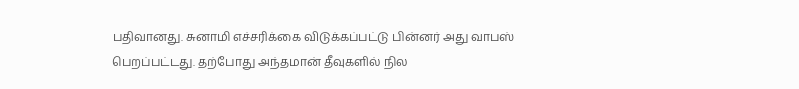பதிவானது. சுனாமி எச்சரிக்கை விடுக்கப்பட்டு பின்னர் அது வாபஸ் பெறப்பட்டது. தற்போது அந்தமான் தீவுகளில் நில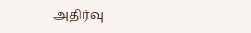அதிர்வு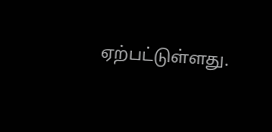ஏற்பட்டுள்ளது.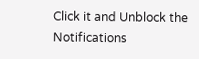Click it and Unblock the Notifications